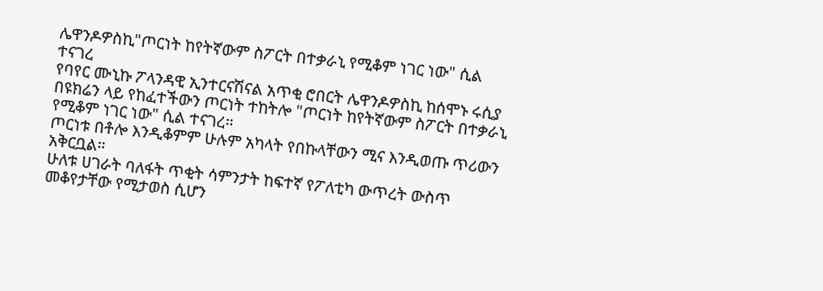ሌዋንዶዎስኪ"ጦርነት ከየትኛውም ስፖርት በተቃራኒ የሚቆም ነገር ነው" ሲል ተናገረ
የባየር ሙኒኩ ፖላንዳዊ ኢንተርናሽናል አጥቂ ሮበርት ሌዋንዶዎስኪ ከሰሞኑ ሩሲያ በዩክሬን ላይ የከፈተችውን ጦርነት ተከትሎ "ጦርነት ከየትኛውም ስፖርት በተቃራኒ የሚቆም ነገር ነው" ሲል ተናገረ።
ጦርነቱ በቶሎ እንዲቆምም ሁሉም አካላት የበኩላቸውን ሚና እንዲወጡ ጥሪውን አቅርቧል።
ሁለቱ ሀገራት ባለፋት ጥቂት ሳምንታት ከፍተኛ የፖለቲካ ውጥረት ውስጥ መቆየታቸው የሚታወስ ሲሆን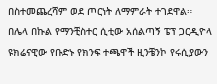በስተመጨረሻም ወደ ጦርነት ለማምራት ተገደዋል።
በሌላ በኩል የማንቺስተር ሲቲው አሰልጣኝ ፔፕ ጋርዲዮላ ዩክሬናዊው የቡድኑ የክንፍ ተጫዋች ዚንቼንኮ የሩሲያውን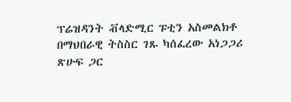ፕሬዝዳንት ቭላድሚር ፑቲን አስመልክቶ በማህበራዊ ትስስር ገጹ ካሰፈረው አነጋጋሪ ጽሁፍ ጋር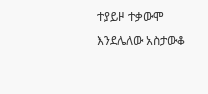ተያይዞ ተቃውሞ እንደሌለው አስታውቆ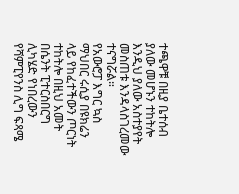ተጫዋቹ በዚያ ቤተሰብ ያለው መሆኑን ተከትሎ እንዲህ ያለው አስተያየት መስጠቱ እንዳላስገረመው ተናግሯል።
የአውሮፓ እግር ኳስ ማህበር ሩሲያ በዩክሬን ላይ የከፈተችውን ጦርነት ተከትሎ በዚህ አመት በሴንት ፒተርስበርግ ሊካሄድ የነበረውን የሻምፒየንስ ሊግ ፍጻሜ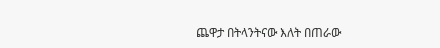ጨዋታ በትላንትናው እለት በጠራው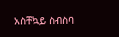አስቸኳይ ስብስባ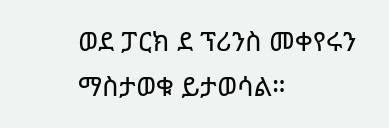ወደ ፓርክ ደ ፕሪንስ መቀየሩን ማስታወቁ ይታወሳል።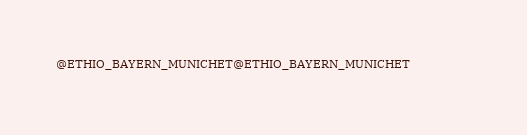@ETHIO_BAYERN_MUNICHET@ETHIO_BAYERN_MUNICHET